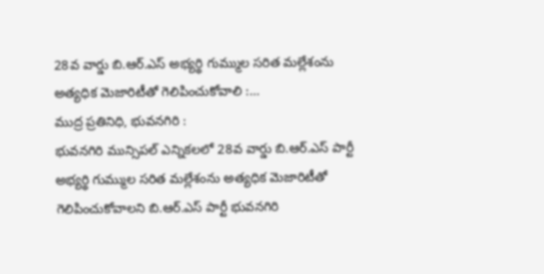28వ వార్డు బి.ఆర్.ఎస్ అభ్యర్థి గుమ్ముల సరిత మల్లేశంను అత్యధిక మెజారిటీతో గెలిపించుకోవాలి :…
ముద్ర ప్రతినిధి, భువనగిరి :
భువనగిరి మున్సిపల్ ఎన్నికలలో 28వ వార్డు బి.ఆర్.ఎస్ పార్టీ అభ్యర్థి గుమ్ముల సరిత మల్లేశంను అత్యధిక మెజారిటీతో గెలిపించుకోవాలని బి.ఆర్.ఎస్ పార్టీ భువనగిరి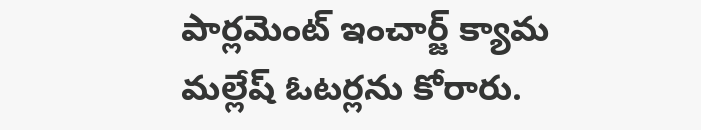పార్లమెంట్ ఇంచార్జ్ క్యామ మల్లేష్ ఓటర్లను కోరారు.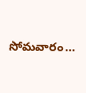సోమవారం…